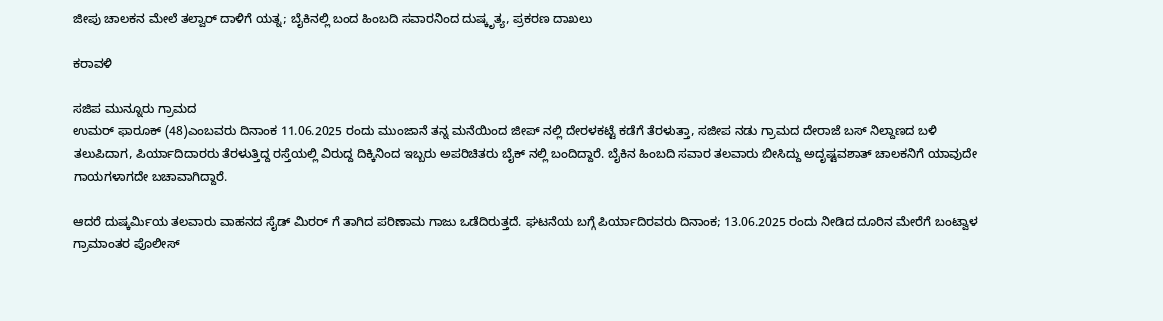ಜೀಪು ಚಾಲಕನ ಮೇಲೆ ತಲ್ವಾರ್ ದಾಳಿಗೆ ಯತ್ನ; ಬೈಕಿನಲ್ಲಿ ಬಂದ ಹಿಂಬದಿ ಸವಾರನಿಂದ ದುಷ್ಕೃತ್ಯ, ಪ್ರಕರಣ ದಾಖಲು

ಕರಾವಳಿ

ಸಜಿಪ ಮುನ್ನೂರು ಗ್ರಾಮದ
ಉಮರ್ ಫಾರೂಕ್ (48)ಎಂಬವರು ದಿನಾಂಕ 11.06.2025 ರಂದು ಮುಂಜಾನೆ ತನ್ನ ಮನೆಯಿಂದ ಜೀಪ್ ನಲ್ಲಿ ದೇರಳಕಟ್ಟೆ ಕಡೆಗೆ ತೆರಳುತ್ತಾ, ಸಜೀಪ ನಡು ಗ್ರಾಮದ ದೇರಾಜೆ ಬಸ್ ನಿಲ್ದಾಣದ ಬಳಿ ತಲುಪಿದಾಗ, ಪಿರ್ಯಾದಿದಾರರು ತೆರಳುತ್ತಿದ್ದ ರಸ್ತೆಯಲ್ಲಿ ವಿರುದ್ದ ದಿಕ್ಕಿನಿಂದ ಇಬ್ಬರು ಅಪರಿಚಿತರು ಬೈಕ್ ನಲ್ಲಿ ಬಂದಿದ್ದಾರೆ. ಬೈಕಿನ ಹಿಂಬದಿ ಸವಾರ ತಲವಾರು ಬೀಸಿದ್ದು ಅದೃಷ್ಟವಶಾತ್ ಚಾಲಕನಿಗೆ ಯಾವುದೇ ಗಾಯಗಳಾಗದೇ ಬಚಾವಾಗಿದ್ದಾರೆ.

ಆದರೆ ದುಷ್ಕರ್ಮಿಯ ತಲವಾರು ವಾಹನದ ಸೈಡ್ ಮಿರರ್ ಗೆ ತಾಗಿದ ಪರಿಣಾಮ ಗಾಜು ಒಡೆದಿರುತ್ತದೆ. ಘಟನೆಯ ಬಗ್ಗೆ ಪಿರ್ಯಾದಿರವರು ದಿನಾಂಕ; 13.06.2025 ರಂದು ನೀಡಿದ ದೂರಿನ ಮೇರೆಗೆ ಬಂಟ್ವಾಳ ಗ್ರಾಮಾಂತರ ಪೊಲೀಸ್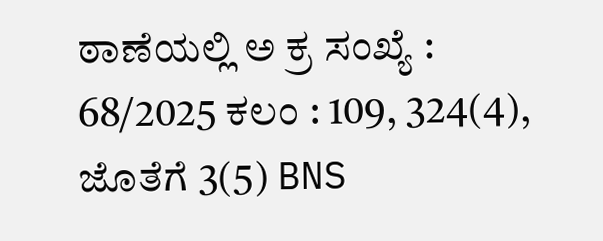ಠಾಣೆಯಲ್ಲಿ ಅ ಕ್ರ ಸಂಖ್ಯೆ : 68/2025 ಕಲಂ : 109, 324(4), ಜೊತೆಗೆ 3(5) BNS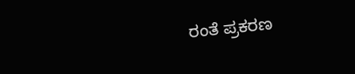ರಂತೆ ಪ್ರಕರಣ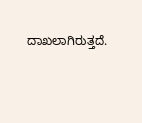ದಾಖಲಾಗಿರುತ್ತದೆ.